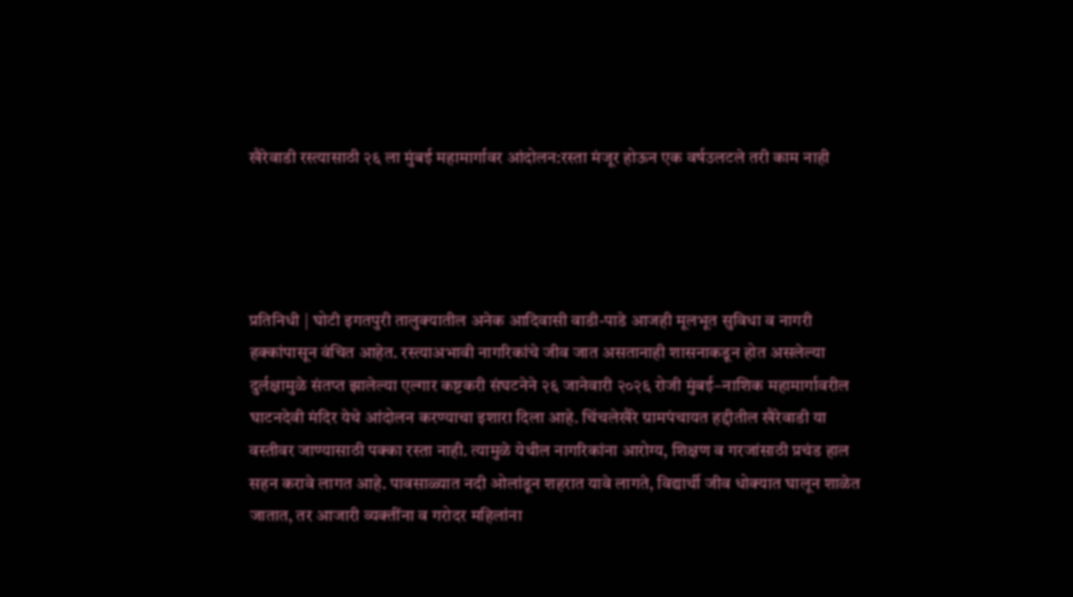खैरेवाडी रस्त्यासाठी २६ ला मुंबई महामार्गावर आंदोलन:रस्ता मंजूर होऊन एक वर्षउलटले तरी काम नाही




प्रतिनिधी | घोटी इगतपुरी तालुक्यातील अनेक आदिवासी वाडी-पाडे आजही मूलभूत सुविधा व नागरी हक्कांपासून वंचित आहेत. रस्त्याअभावी नागरिकांचे जीव जात असतानाही शासनाकडून होत असलेल्या दुर्लक्षामुळे संतप्त झालेल्या एल्गार कष्टकरी संघटनेने २६ जानेवारी २०२६ रोजी मुंबई–नाशिक महामार्गावरील घाटनदेवी मंदिर येथे आंदोलन करण्याचा इशारा दिला आहे. चिंचलेखैरे ग्रामपंचायत हद्दीतील खैरेवाडी या वस्तीवर जाण्यासाठी पक्का रस्ता नाही. त्यामुळे येथील नागरिकांना आरोग्य, शिक्षण व गरजांसाठी प्रचंड हाल सहन करावे लागत आहे. पावसाळ्यात नदी ओलांडून शहरात यावे लागते, विद्यार्थी जीव धोक्यात घालून शाळेत जातात, तर आजारी व्यक्तींना व गरोदर महिलांना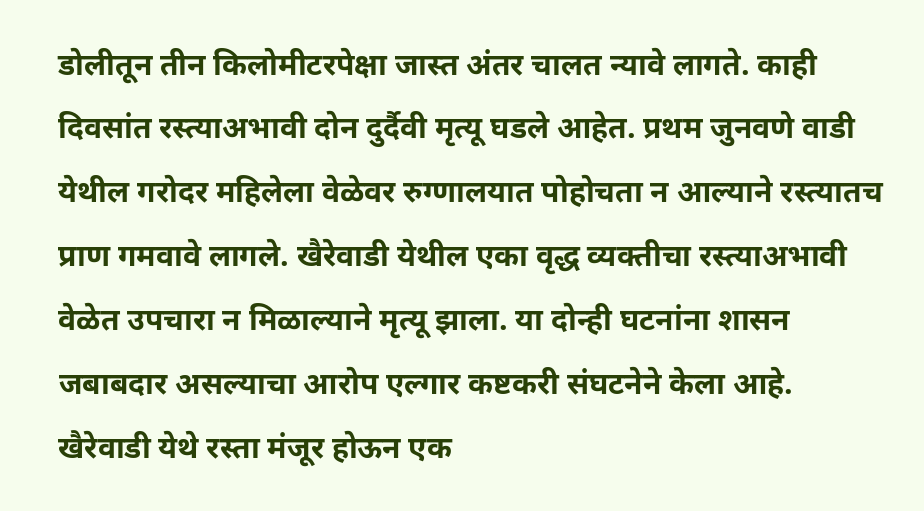डोलीतून तीन किलोमीटरपेक्षा जास्त अंतर चालत न्यावे लागते. काही दिवसांत रस्त्याअभावी दोन दुर्दैवी मृत्यू घडले आहेत. प्रथम जुनवणे वाडी येथील गरोदर महिलेला वेळेवर रुग्णालयात पोहोचता न आल्याने रस्त्यातच प्राण गमवावे लागले. खैरेवाडी येथील एका वृद्ध व्यक्तीचा रस्त्याअभावी वेळेत उपचारा न मिळाल्याने मृत्यू झाला. या दोन्ही घटनांना शासन जबाबदार असल्याचा आरोप एल्गार कष्टकरी संघटनेने केला आहे. खैरेवाडी येथे रस्ता मंजूर होऊन एक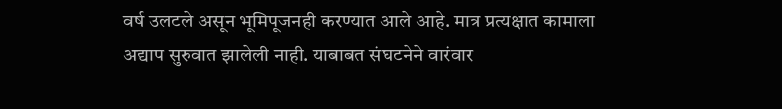वर्ष उलटले असून भूमिपूजनही करण्यात आले आहे. मात्र प्रत्यक्षात कामाला अद्याप सुरुवात झालेली नाही. याबाबत संघटनेने वारंवार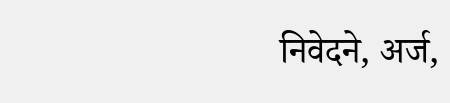निवेदने, अर्ज,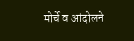मोर्चे व आंदोलने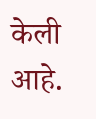केली आहे.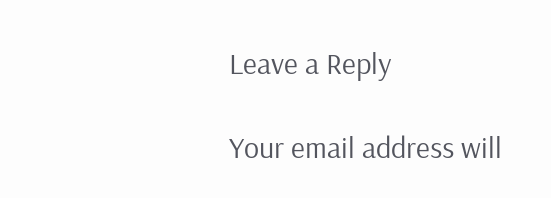Leave a Reply

Your email address will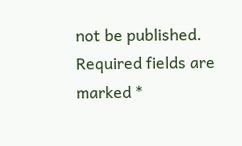not be published. Required fields are marked *